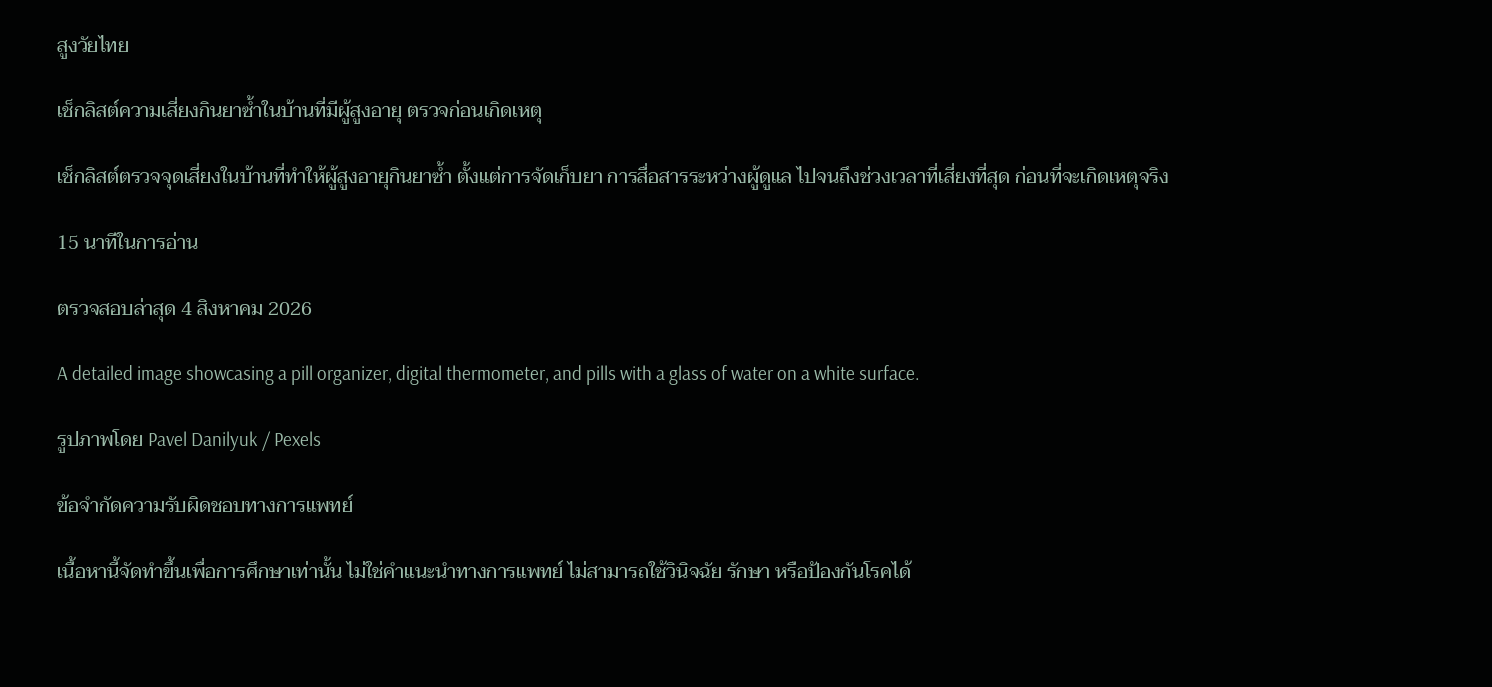สูงวัยไทย

เช็กลิสต์ความเสี่ยงกินยาซ้ำในบ้านที่มีผู้สูงอายุ ตรวจก่อนเกิดเหตุ

เช็กลิสต์ตรวจจุดเสี่ยงในบ้านที่ทำให้ผู้สูงอายุกินยาซ้ำ ตั้งแต่การจัดเก็บยา การสื่อสารระหว่างผู้ดูแล ไปจนถึงช่วงเวลาที่เสี่ยงที่สุด ก่อนที่จะเกิดเหตุจริง

15 นาทีในการอ่าน

ตรวจสอบล่าสุด 4 สิงหาคม 2026

A detailed image showcasing a pill organizer, digital thermometer, and pills with a glass of water on a white surface.

รูปภาพโดย Pavel Danilyuk / Pexels

ข้อจำกัดความรับผิดชอบทางการแพทย์

เนื้อหานี้จัดทำขึ้นเพื่อการศึกษาเท่านั้น ไม่ใช่คำแนะนำทางการแพทย์ ไม่สามารถใช้วินิจฉัย รักษา หรือป้องกันโรคได้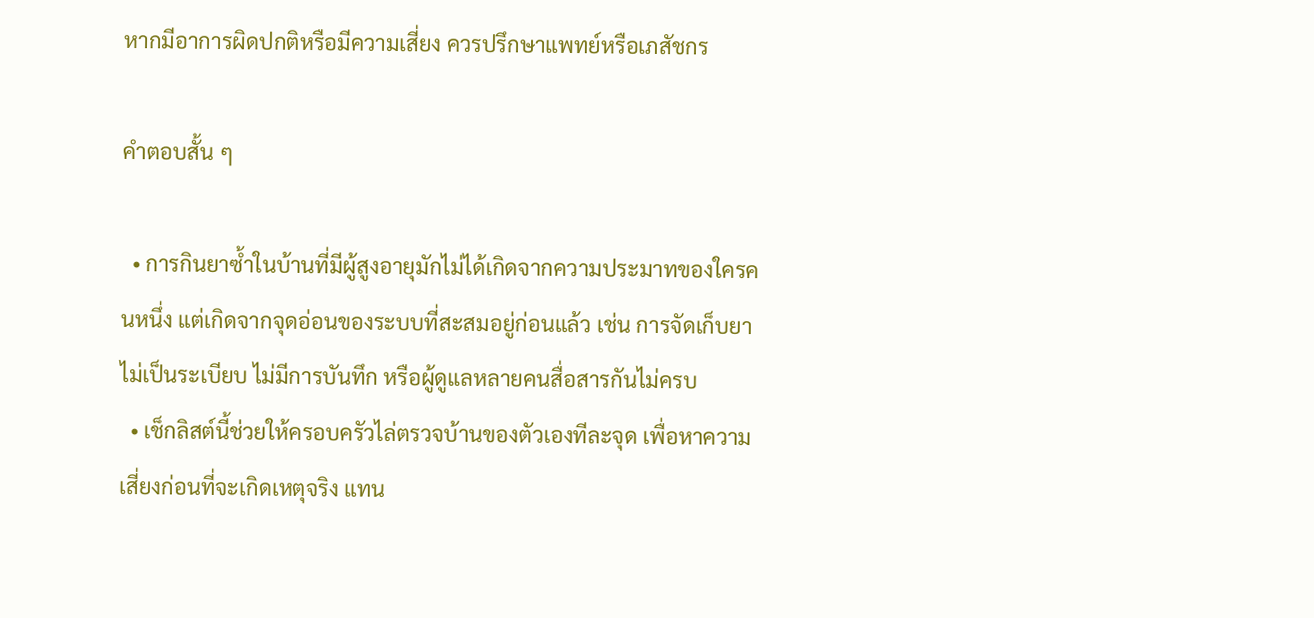หากมีอาการผิดปกติหรือมีความเสี่ยง ควรปรึกษาแพทย์หรือเภสัชกร

คำตอบสั้น ๆ

  • การกินยาซ้ำในบ้านที่มีผู้สูงอายุมักไม่ได้เกิดจากความประมาทของใครคนหนึ่ง แต่เกิดจากจุดอ่อนของระบบที่สะสมอยู่ก่อนแล้ว เช่น การจัดเก็บยาไม่เป็นระเบียบ ไม่มีการบันทึก หรือผู้ดูแลหลายคนสื่อสารกันไม่ครบ
  • เช็กลิสต์นี้ช่วยให้ครอบครัวไล่ตรวจบ้านของตัวเองทีละจุด เพื่อหาความเสี่ยงก่อนที่จะเกิดเหตุจริง แทน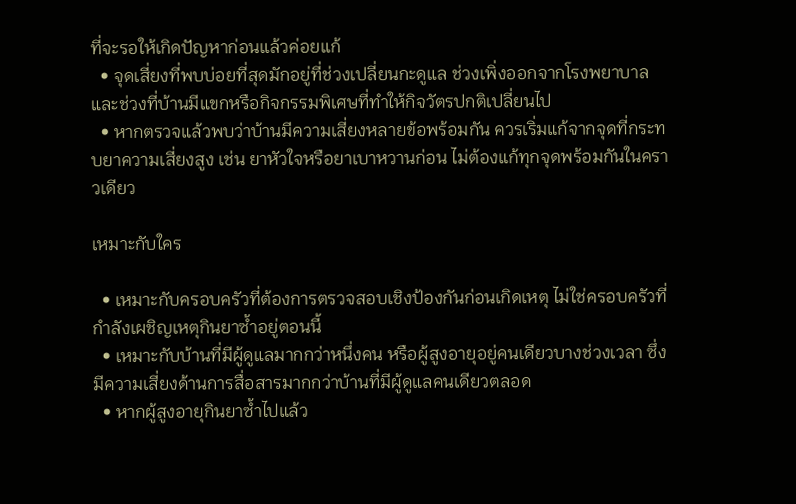ที่จะรอให้เกิดปัญหาก่อนแล้วค่อยแก้
  • จุดเสี่ยงที่พบบ่อยที่สุดมักอยู่ที่ช่วงเปลี่ยนกะดูแล ช่วงเพิ่งออกจากโรงพยาบาล และช่วงที่บ้านมีแขกหรือกิจกรรมพิเศษที่ทำให้กิจวัตรปกติเปลี่ยนไป
  • หากตรวจแล้วพบว่าบ้านมีความเสี่ยงหลายข้อพร้อมกัน ควรเริ่มแก้จากจุดที่กระทบยาความเสี่ยงสูง เช่น ยาหัวใจหรือยาเบาหวานก่อน ไม่ต้องแก้ทุกจุดพร้อมกันในคราวเดียว

เหมาะกับใคร

  • เหมาะกับครอบครัวที่ต้องการตรวจสอบเชิงป้องกันก่อนเกิดเหตุ ไม่ใช่ครอบครัวที่กำลังเผชิญเหตุกินยาซ้ำอยู่ตอนนี้
  • เหมาะกับบ้านที่มีผู้ดูแลมากกว่าหนึ่งคน หรือผู้สูงอายุอยู่คนเดียวบางช่วงเวลา ซึ่งมีความเสี่ยงด้านการสื่อสารมากกว่าบ้านที่มีผู้ดูแลคนเดียวตลอด
  • หากผู้สูงอายุกินยาซ้ำไปแล้ว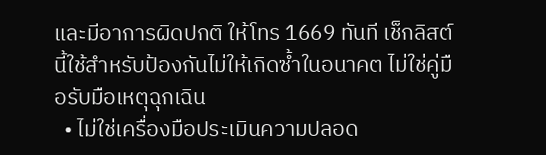และมีอาการผิดปกติ ให้โทร 1669 ทันที เช็กลิสต์นี้ใช้สำหรับป้องกันไม่ให้เกิดซ้ำในอนาคต ไม่ใช่คู่มือรับมือเหตุฉุกเฉิน
  • ไม่ใช่เครื่องมือประเมินความปลอด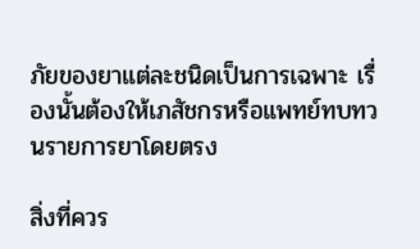ภัยของยาแต่ละชนิดเป็นการเฉพาะ เรื่องนั้นต้องให้เภสัชกรหรือแพทย์ทบทวนรายการยาโดยตรง

สิ่งที่ควร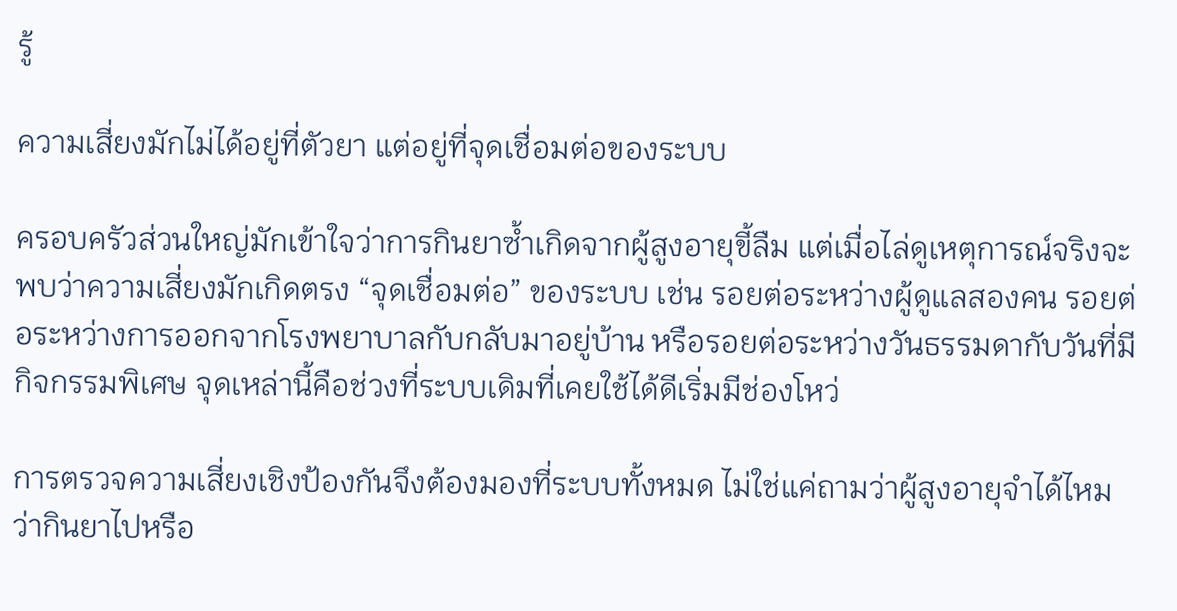รู้

ความเสี่ยงมักไม่ได้อยู่ที่ตัวยา แต่อยู่ที่จุดเชื่อมต่อของระบบ

ครอบครัวส่วนใหญ่มักเข้าใจว่าการกินยาซ้ำเกิดจากผู้สูงอายุขี้ลืม แต่เมื่อไล่ดูเหตุการณ์จริงจะพบว่าความเสี่ยงมักเกิดตรง “จุดเชื่อมต่อ” ของระบบ เช่น รอยต่อระหว่างผู้ดูแลสองคน รอยต่อระหว่างการออกจากโรงพยาบาลกับกลับมาอยู่บ้าน หรือรอยต่อระหว่างวันธรรมดากับวันที่มีกิจกรรมพิเศษ จุดเหล่านี้คือช่วงที่ระบบเดิมที่เคยใช้ได้ดีเริ่มมีช่องโหว่

การตรวจความเสี่ยงเชิงป้องกันจึงต้องมองที่ระบบทั้งหมด ไม่ใช่แค่ถามว่าผู้สูงอายุจำได้ไหมว่ากินยาไปหรือ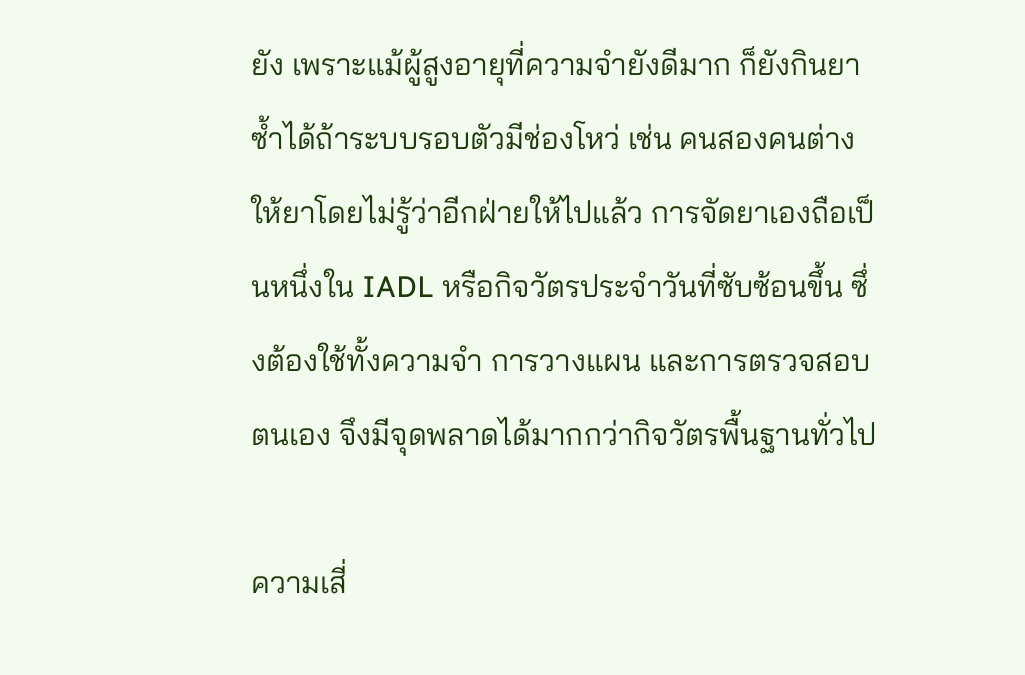ยัง เพราะแม้ผู้สูงอายุที่ความจำยังดีมาก ก็ยังกินยาซ้ำได้ถ้าระบบรอบตัวมีช่องโหว่ เช่น คนสองคนต่างให้ยาโดยไม่รู้ว่าอีกฝ่ายให้ไปแล้ว การจัดยาเองถือเป็นหนึ่งใน IADL หรือกิจวัตรประจำวันที่ซับซ้อนขึ้น ซึ่งต้องใช้ทั้งความจำ การวางแผน และการตรวจสอบตนเอง จึงมีจุดพลาดได้มากกว่ากิจวัตรพื้นฐานทั่วไป

ความเสี่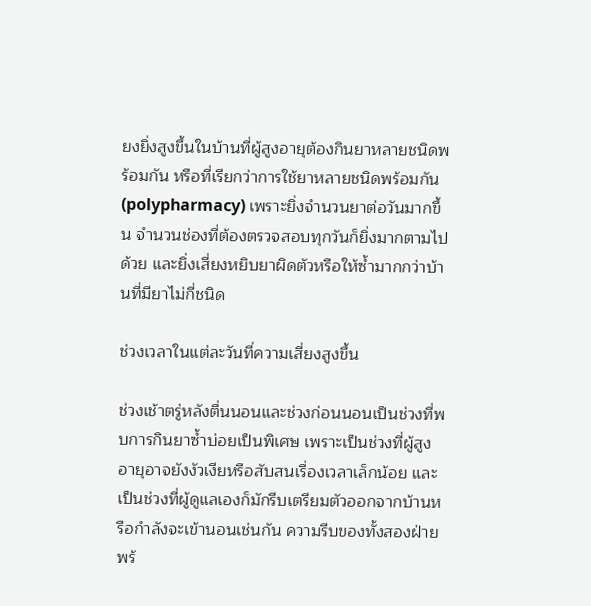ยงยิ่งสูงขึ้นในบ้านที่ผู้สูงอายุต้องกินยาหลายชนิดพร้อมกัน หรือที่เรียกว่าการใช้ยาหลายชนิดพร้อมกัน (polypharmacy) เพราะยิ่งจำนวนยาต่อวันมากขึ้น จำนวนช่องที่ต้องตรวจสอบทุกวันก็ยิ่งมากตามไปด้วย และยิ่งเสี่ยงหยิบยาผิดตัวหรือให้ซ้ำมากกว่าบ้านที่มียาไม่กี่ชนิด

ช่วงเวลาในแต่ละวันที่ความเสี่ยงสูงขึ้น

ช่วงเช้าตรู่หลังตื่นนอนและช่วงก่อนนอนเป็นช่วงที่พบการกินยาซ้ำบ่อยเป็นพิเศษ เพราะเป็นช่วงที่ผู้สูงอายุอาจยังงัวเงียหรือสับสนเรื่องเวลาเล็กน้อย และเป็นช่วงที่ผู้ดูแลเองก็มักรีบเตรียมตัวออกจากบ้านหรือกำลังจะเข้านอนเช่นกัน ความรีบของทั้งสองฝ่ายพร้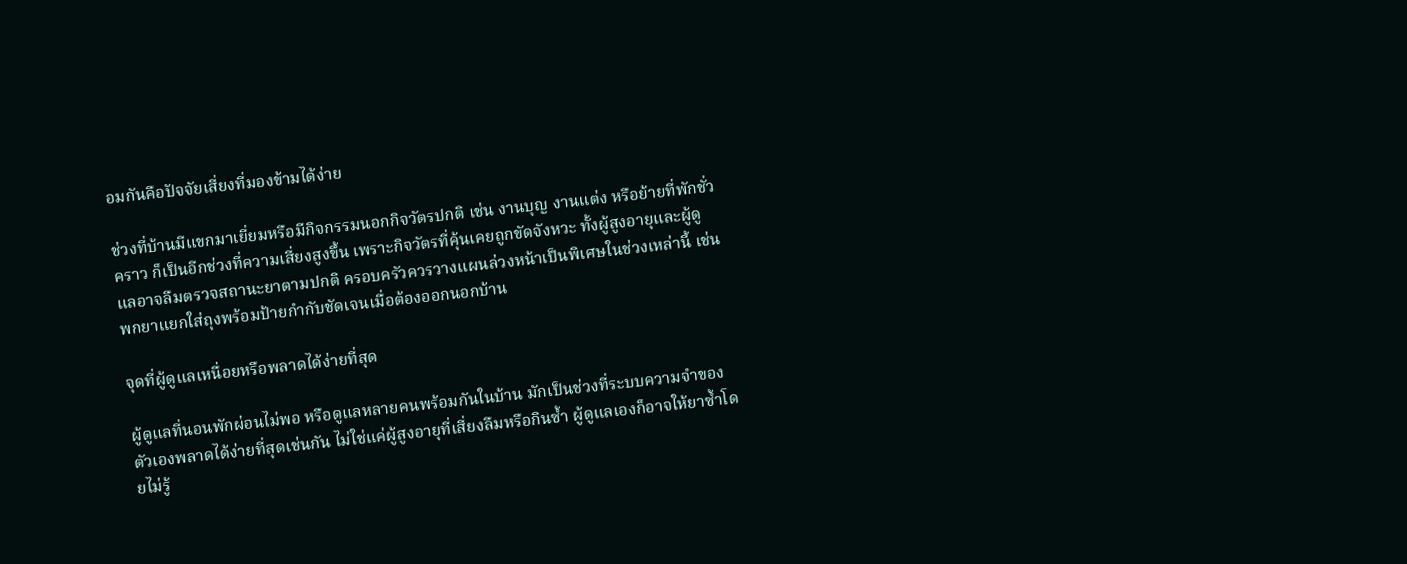อมกันคือปัจจัยเสี่ยงที่มองข้ามได้ง่าย

ช่วงที่บ้านมีแขกมาเยี่ยมหรือมีกิจกรรมนอกกิจวัตรปกติ เช่น งานบุญ งานแต่ง หรือย้ายที่พักชั่วคราว ก็เป็นอีกช่วงที่ความเสี่ยงสูงขึ้น เพราะกิจวัตรที่คุ้นเคยถูกขัดจังหวะ ทั้งผู้สูงอายุและผู้ดูแลอาจลืมตรวจสถานะยาตามปกติ ครอบครัวควรวางแผนล่วงหน้าเป็นพิเศษในช่วงเหล่านี้ เช่น พกยาแยกใส่ถุงพร้อมป้ายกำกับชัดเจนเมื่อต้องออกนอกบ้าน

จุดที่ผู้ดูแลเหนื่อยหรือพลาดได้ง่ายที่สุด

ผู้ดูแลที่นอนพักผ่อนไม่พอ หรือดูแลหลายคนพร้อมกันในบ้าน มักเป็นช่วงที่ระบบความจำของตัวเองพลาดได้ง่ายที่สุดเช่นกัน ไม่ใช่แค่ผู้สูงอายุที่เสี่ยงลืมหรือกินซ้ำ ผู้ดูแลเองก็อาจให้ยาซ้ำโดยไม่รู้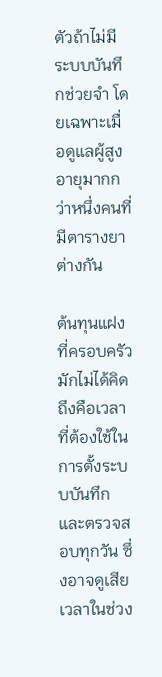ตัวถ้าไม่มีระบบบันทึกช่วยจำ โดยเฉพาะเมื่อดูแลผู้สูงอายุมากกว่าหนึ่งคนที่มีตารางยาต่างกัน

ต้นทุนแฝงที่ครอบครัวมักไม่ได้คิดถึงคือเวลาที่ต้องใช้ในการตั้งระบบบันทึกและตรวจสอบทุกวัน ซึ่งอาจดูเสียเวลาในช่วง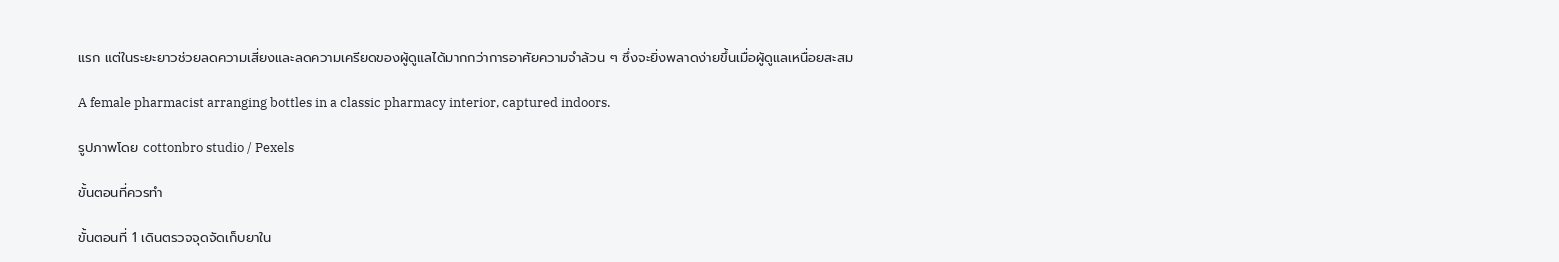แรก แต่ในระยะยาวช่วยลดความเสี่ยงและลดความเครียดของผู้ดูแลได้มากกว่าการอาศัยความจำล้วน ๆ ซึ่งจะยิ่งพลาดง่ายขึ้นเมื่อผู้ดูแลเหนื่อยสะสม

A female pharmacist arranging bottles in a classic pharmacy interior, captured indoors.

รูปภาพโดย cottonbro studio / Pexels

ขั้นตอนที่ควรทำ

ขั้นตอนที่ 1 เดินตรวจจุดจัดเก็บยาใน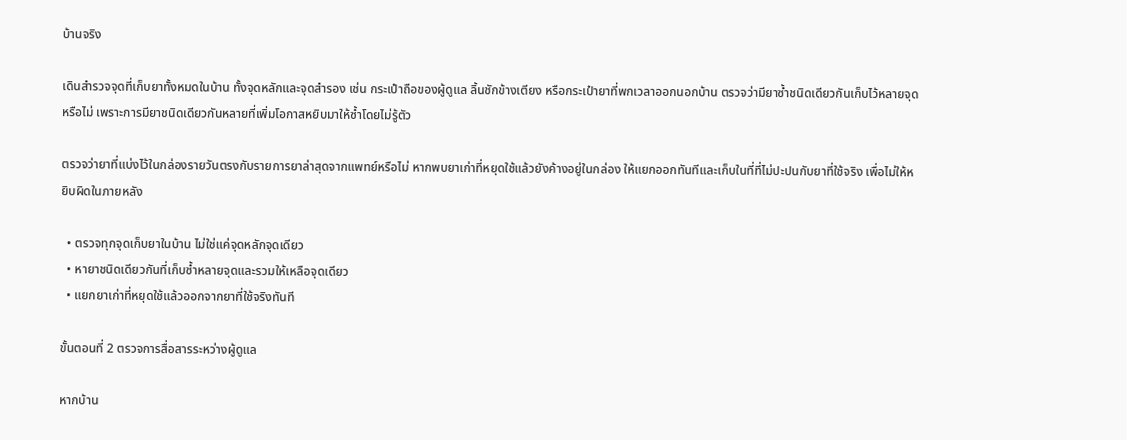บ้านจริง

เดินสำรวจจุดที่เก็บยาทั้งหมดในบ้าน ทั้งจุดหลักและจุดสำรอง เช่น กระเป๋าถือของผู้ดูแล ลิ้นชักข้างเตียง หรือกระเป๋ายาที่พกเวลาออกนอกบ้าน ตรวจว่ามียาซ้ำชนิดเดียวกันเก็บไว้หลายจุดหรือไม่ เพราะการมียาชนิดเดียวกันหลายที่เพิ่มโอกาสหยิบมาให้ซ้ำโดยไม่รู้ตัว

ตรวจว่ายาที่แบ่งไว้ในกล่องรายวันตรงกับรายการยาล่าสุดจากแพทย์หรือไม่ หากพบยาเก่าที่หยุดใช้แล้วยังค้างอยู่ในกล่อง ให้แยกออกทันทีและเก็บในที่ที่ไม่ปะปนกับยาที่ใช้จริง เพื่อไม่ให้หยิบผิดในภายหลัง

  • ตรวจทุกจุดเก็บยาในบ้าน ไม่ใช่แค่จุดหลักจุดเดียว
  • หายาชนิดเดียวกันที่เก็บซ้ำหลายจุดและรวมให้เหลือจุดเดียว
  • แยกยาเก่าที่หยุดใช้แล้วออกจากยาที่ใช้จริงทันที

ขั้นตอนที่ 2 ตรวจการสื่อสารระหว่างผู้ดูแล

หากบ้าน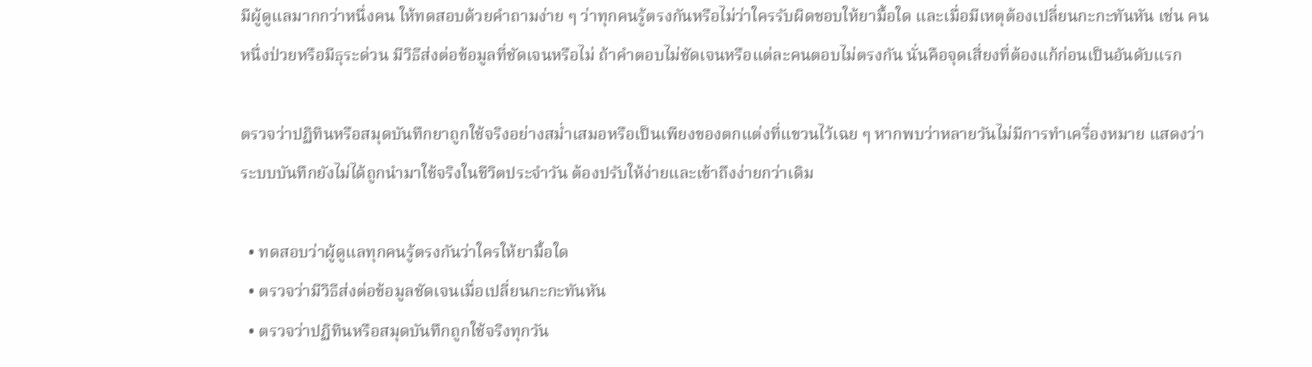มีผู้ดูแลมากกว่าหนึ่งคน ให้ทดสอบด้วยคำถามง่าย ๆ ว่าทุกคนรู้ตรงกันหรือไม่ว่าใครรับผิดชอบให้ยามื้อใด และเมื่อมีเหตุต้องเปลี่ยนกะกะทันหัน เช่น คนหนึ่งป่วยหรือมีธุระด่วน มีวิธีส่งต่อข้อมูลที่ชัดเจนหรือไม่ ถ้าคำตอบไม่ชัดเจนหรือแต่ละคนตอบไม่ตรงกัน นั่นคือจุดเสี่ยงที่ต้องแก้ก่อนเป็นอันดับแรก

ตรวจว่าปฏิทินหรือสมุดบันทึกยาถูกใช้จริงอย่างสม่ำเสมอหรือเป็นเพียงของตกแต่งที่แขวนไว้เฉย ๆ หากพบว่าหลายวันไม่มีการทำเครื่องหมาย แสดงว่าระบบบันทึกยังไม่ได้ถูกนำมาใช้จริงในชีวิตประจำวัน ต้องปรับให้ง่ายและเข้าถึงง่ายกว่าเดิม

  • ทดสอบว่าผู้ดูแลทุกคนรู้ตรงกันว่าใครให้ยามื้อใด
  • ตรวจว่ามีวิธีส่งต่อข้อมูลชัดเจนเมื่อเปลี่ยนกะกะทันหัน
  • ตรวจว่าปฏิทินหรือสมุดบันทึกถูกใช้จริงทุกวัน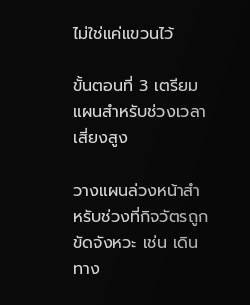ไม่ใช่แค่แขวนไว้

ขั้นตอนที่ 3 เตรียมแผนสำหรับช่วงเวลาเสี่ยงสูง

วางแผนล่วงหน้าสำหรับช่วงที่กิจวัตรถูกขัดจังหวะ เช่น เดินทาง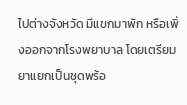ไปต่างจังหวัด มีแขกมาพัก หรือเพิ่งออกจากโรงพยาบาล โดยเตรียมยาแยกเป็นชุดพร้อ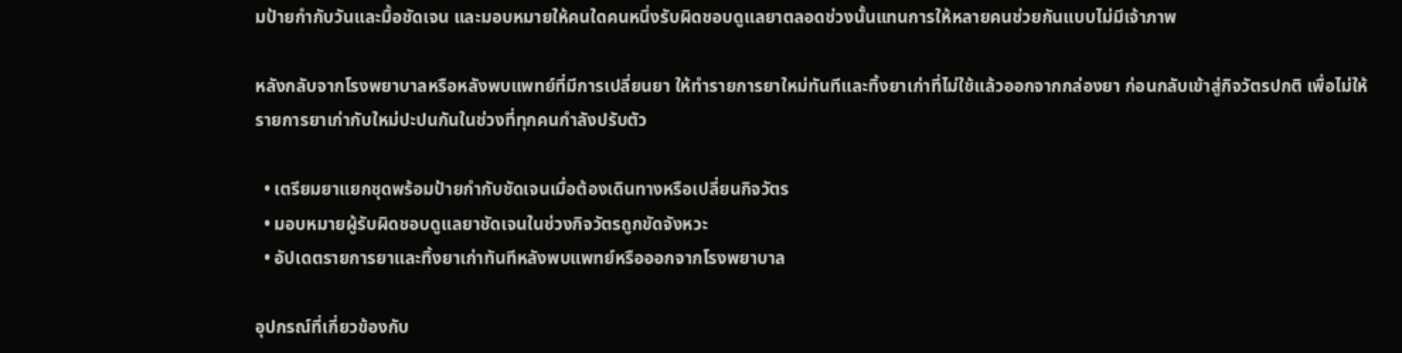มป้ายกำกับวันและมื้อชัดเจน และมอบหมายให้คนใดคนหนึ่งรับผิดชอบดูแลยาตลอดช่วงนั้นแทนการให้หลายคนช่วยกันแบบไม่มีเจ้าภาพ

หลังกลับจากโรงพยาบาลหรือหลังพบแพทย์ที่มีการเปลี่ยนยา ให้ทำรายการยาใหม่ทันทีและทิ้งยาเก่าที่ไม่ใช้แล้วออกจากกล่องยา ก่อนกลับเข้าสู่กิจวัตรปกติ เพื่อไม่ให้รายการยาเก่ากับใหม่ปะปนกันในช่วงที่ทุกคนกำลังปรับตัว

  • เตรียมยาแยกชุดพร้อมป้ายกำกับชัดเจนเมื่อต้องเดินทางหรือเปลี่ยนกิจวัตร
  • มอบหมายผู้รับผิดชอบดูแลยาชัดเจนในช่วงกิจวัตรถูกขัดจังหวะ
  • อัปเดตรายการยาและทิ้งยาเก่าทันทีหลังพบแพทย์หรือออกจากโรงพยาบาล

อุปกรณ์ที่เกี่ยวข้องกับ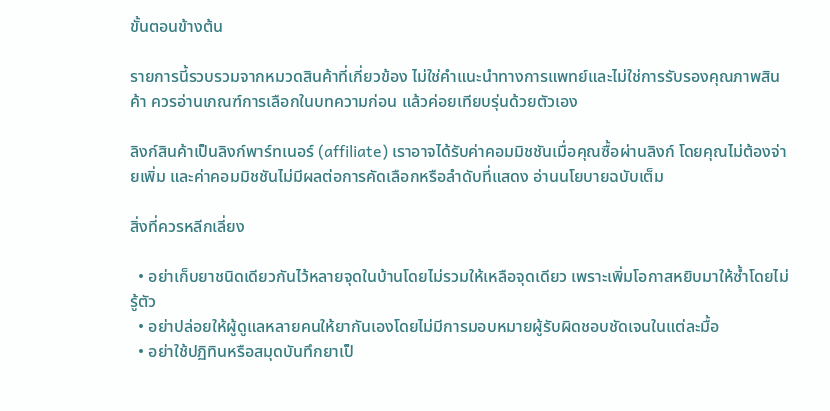ขั้นตอนข้างต้น

รายการนี้รวบรวมจากหมวดสินค้าที่เกี่ยวข้อง ไม่ใช่คำแนะนำทางการแพทย์และไม่ใช่การรับรองคุณภาพสินค้า ควรอ่านเกณฑ์การเลือกในบทความก่อน แล้วค่อยเทียบรุ่นด้วยตัวเอง

ลิงก์สินค้าเป็นลิงก์พาร์ทเนอร์ (affiliate) เราอาจได้รับค่าคอมมิชชันเมื่อคุณซื้อผ่านลิงก์ โดยคุณไม่ต้องจ่ายเพิ่ม และค่าคอมมิชชันไม่มีผลต่อการคัดเลือกหรือลำดับที่แสดง อ่านนโยบายฉบับเต็ม

สิ่งที่ควรหลีกเลี่ยง

  • อย่าเก็บยาชนิดเดียวกันไว้หลายจุดในบ้านโดยไม่รวมให้เหลือจุดเดียว เพราะเพิ่มโอกาสหยิบมาให้ซ้ำโดยไม่รู้ตัว
  • อย่าปล่อยให้ผู้ดูแลหลายคนให้ยากันเองโดยไม่มีการมอบหมายผู้รับผิดชอบชัดเจนในแต่ละมื้อ
  • อย่าใช้ปฏิทินหรือสมุดบันทึกยาเป็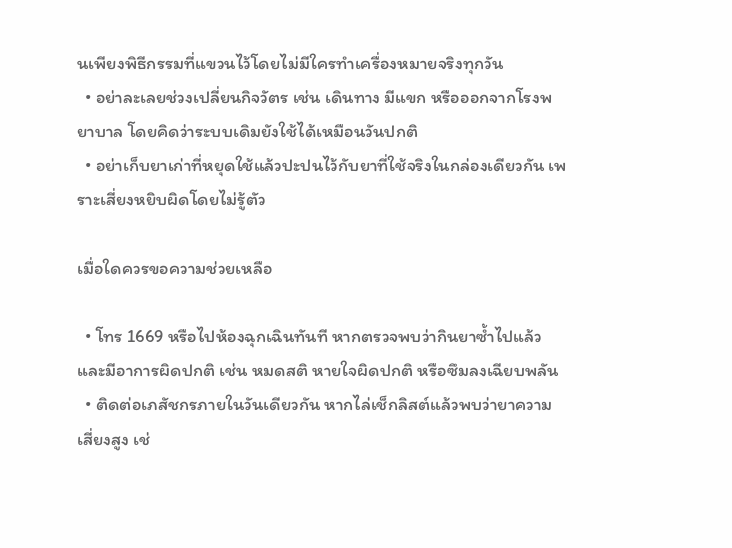นเพียงพิธีกรรมที่แขวนไว้โดยไม่มีใครทำเครื่องหมายจริงทุกวัน
  • อย่าละเลยช่วงเปลี่ยนกิจวัตร เช่น เดินทาง มีแขก หรือออกจากโรงพยาบาล โดยคิดว่าระบบเดิมยังใช้ได้เหมือนวันปกติ
  • อย่าเก็บยาเก่าที่หยุดใช้แล้วปะปนไว้กับยาที่ใช้จริงในกล่องเดียวกัน เพราะเสี่ยงหยิบผิดโดยไม่รู้ตัว

เมื่อใดควรขอความช่วยเหลือ

  • โทร 1669 หรือไปห้องฉุกเฉินทันที หากตรวจพบว่ากินยาซ้ำไปแล้วและมีอาการผิดปกติ เช่น หมดสติ หายใจผิดปกติ หรือซึมลงเฉียบพลัน
  • ติดต่อเภสัชกรภายในวันเดียวกัน หากไล่เช็กลิสต์แล้วพบว่ายาความเสี่ยงสูง เช่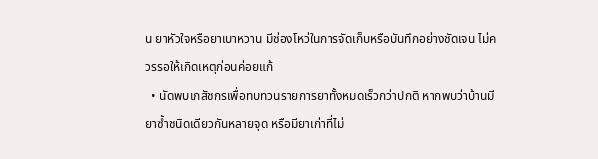น ยาหัวใจหรือยาเบาหวาน มีช่องโหว่ในการจัดเก็บหรือบันทึกอย่างชัดเจน ไม่ควรรอให้เกิดเหตุก่อนค่อยแก้
  • นัดพบเภสัชกรเพื่อทบทวนรายการยาทั้งหมดเร็วกว่าปกติ หากพบว่าบ้านมียาซ้ำชนิดเดียวกันหลายจุด หรือมียาเก่าที่ไม่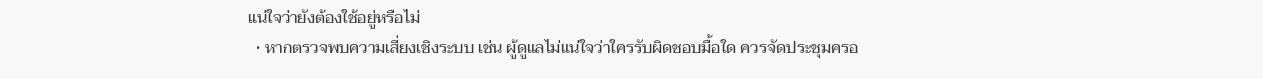แน่ใจว่ายังต้องใช้อยู่หรือไม่
  • หากตรวจพบความเสี่ยงเชิงระบบ เช่น ผู้ดูแลไม่แน่ใจว่าใครรับผิดชอบมื้อใด ควรจัดประชุมครอ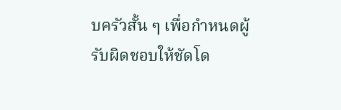บครัวสั้น ๆ เพื่อกำหนดผู้รับผิดชอบให้ชัดโด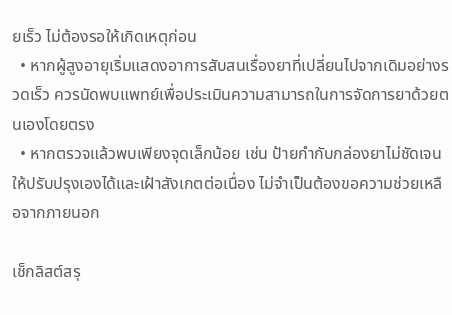ยเร็ว ไม่ต้องรอให้เกิดเหตุก่อน
  • หากผู้สูงอายุเริ่มแสดงอาการสับสนเรื่องยาที่เปลี่ยนไปจากเดิมอย่างรวดเร็ว ควรนัดพบแพทย์เพื่อประเมินความสามารถในการจัดการยาด้วยตนเองโดยตรง
  • หากตรวจแล้วพบเพียงจุดเล็กน้อย เช่น ป้ายกำกับกล่องยาไม่ชัดเจน ให้ปรับปรุงเองได้และเฝ้าสังเกตต่อเนื่อง ไม่จำเป็นต้องขอความช่วยเหลือจากภายนอก

เช็กลิสต์สรุ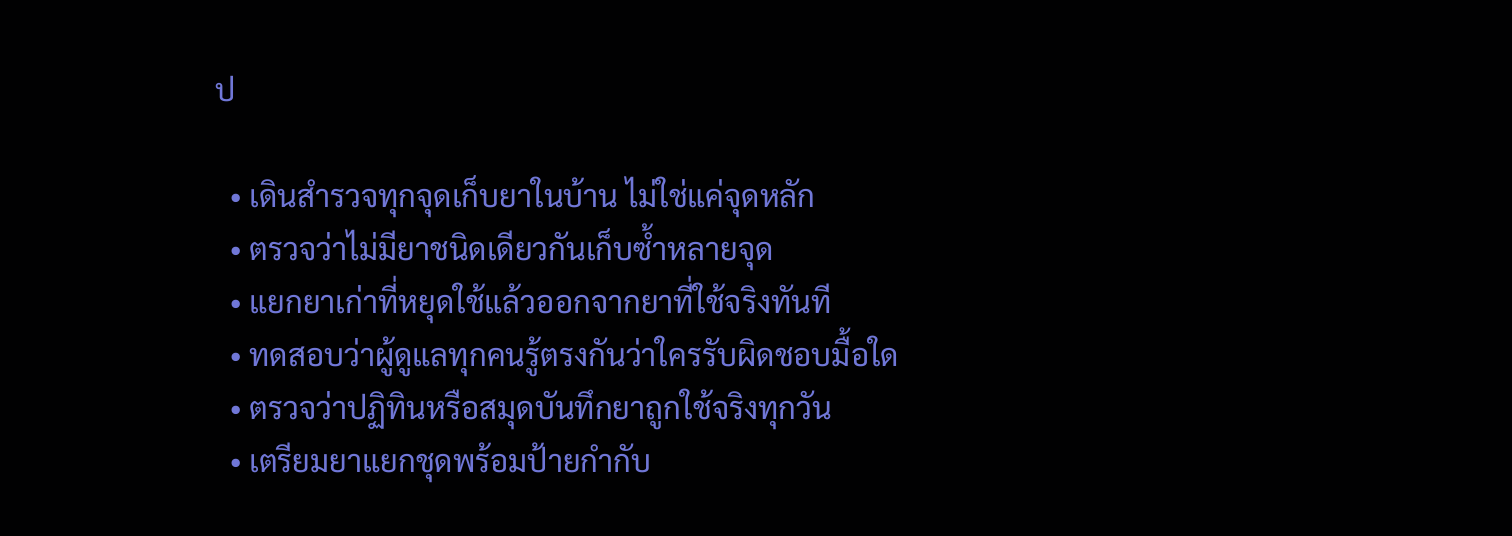ป

  • เดินสำรวจทุกจุดเก็บยาในบ้าน ไม่ใช่แค่จุดหลัก
  • ตรวจว่าไม่มียาชนิดเดียวกันเก็บซ้ำหลายจุด
  • แยกยาเก่าที่หยุดใช้แล้วออกจากยาที่ใช้จริงทันที
  • ทดสอบว่าผู้ดูแลทุกคนรู้ตรงกันว่าใครรับผิดชอบมื้อใด
  • ตรวจว่าปฏิทินหรือสมุดบันทึกยาถูกใช้จริงทุกวัน
  • เตรียมยาแยกชุดพร้อมป้ายกำกับ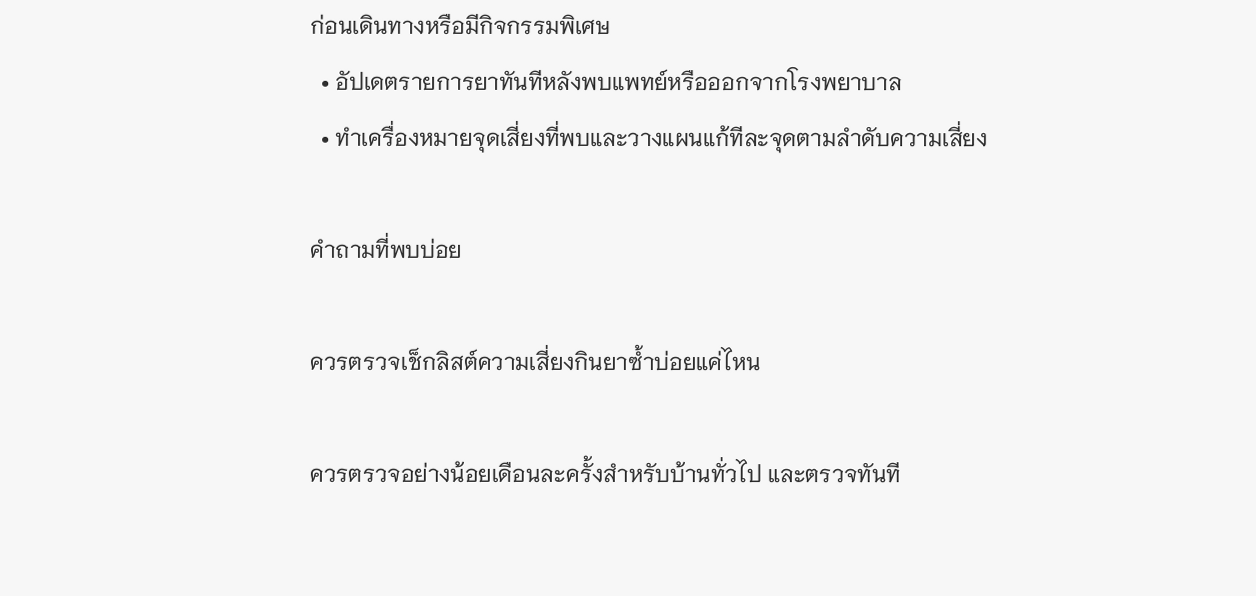ก่อนเดินทางหรือมีกิจกรรมพิเศษ
  • อัปเดตรายการยาทันทีหลังพบแพทย์หรือออกจากโรงพยาบาล
  • ทำเครื่องหมายจุดเสี่ยงที่พบและวางแผนแก้ทีละจุดตามลำดับความเสี่ยง

คำถามที่พบบ่อย

ควรตรวจเช็กลิสต์ความเสี่ยงกินยาซ้ำบ่อยแค่ไหน

ควรตรวจอย่างน้อยเดือนละครั้งสำหรับบ้านทั่วไป และตรวจทันที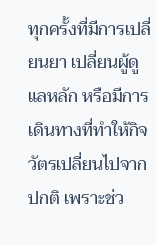ทุกครั้งที่มีการเปลี่ยนยา เปลี่ยนผู้ดูแลหลัก หรือมีการเดินทางที่ทำให้กิจวัตรเปลี่ยนไปจากปกติ เพราะช่ว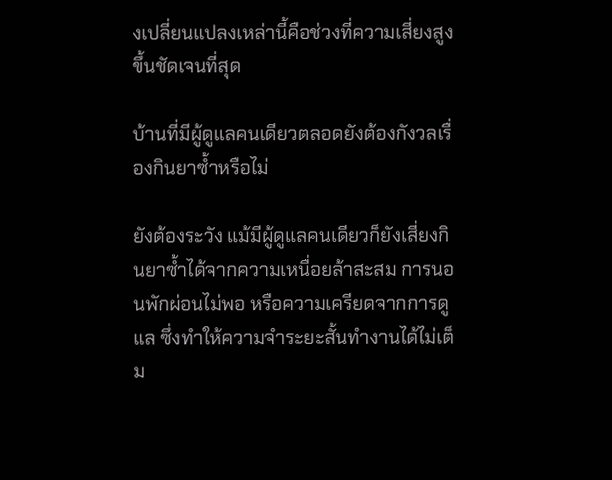งเปลี่ยนแปลงเหล่านี้คือช่วงที่ความเสี่ยงสูงขึ้นชัดเจนที่สุด

บ้านที่มีผู้ดูแลคนเดียวตลอดยังต้องกังวลเรื่องกินยาซ้ำหรือไม่

ยังต้องระวัง แม้มีผู้ดูแลคนเดียวก็ยังเสี่ยงกินยาซ้ำได้จากความเหนื่อยล้าสะสม การนอนพักผ่อนไม่พอ หรือความเครียดจากการดูแล ซึ่งทำให้ความจำระยะสั้นทำงานได้ไม่เต็ม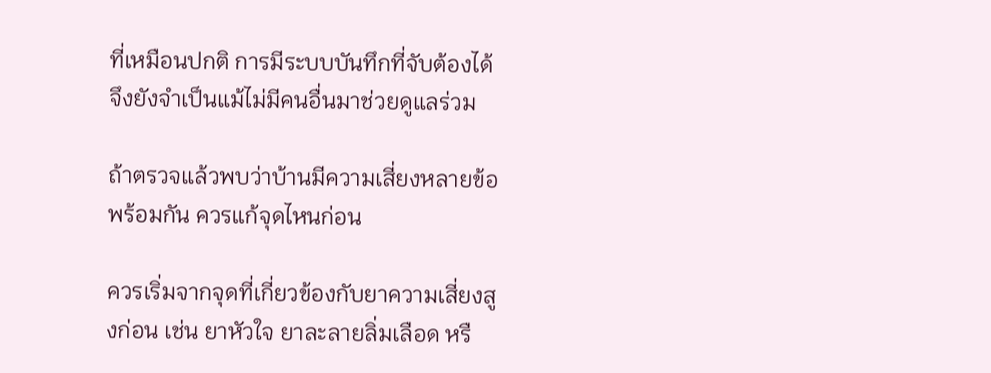ที่เหมือนปกติ การมีระบบบันทึกที่จับต้องได้จึงยังจำเป็นแม้ไม่มีคนอื่นมาช่วยดูแลร่วม

ถ้าตรวจแล้วพบว่าบ้านมีความเสี่ยงหลายข้อพร้อมกัน ควรแก้จุดไหนก่อน

ควรเริ่มจากจุดที่เกี่ยวข้องกับยาความเสี่ยงสูงก่อน เช่น ยาหัวใจ ยาละลายลิ่มเลือด หรื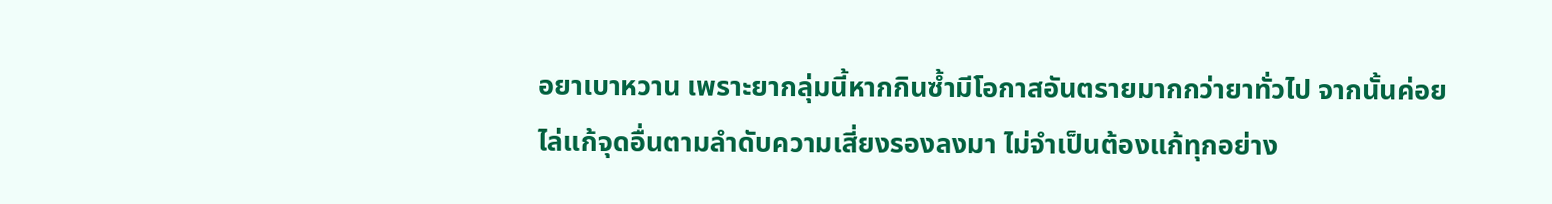อยาเบาหวาน เพราะยากลุ่มนี้หากกินซ้ำมีโอกาสอันตรายมากกว่ายาทั่วไป จากนั้นค่อยไล่แก้จุดอื่นตามลำดับความเสี่ยงรองลงมา ไม่จำเป็นต้องแก้ทุกอย่าง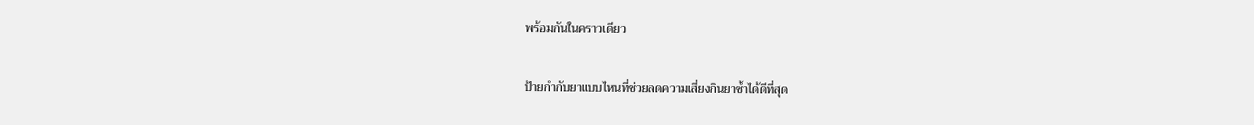พร้อมกันในคราวเดียว

ป้ายกำกับยาแบบไหนที่ช่วยลดความเสี่ยงกินยาซ้ำได้ดีที่สุด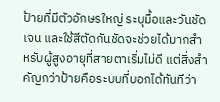ป้ายที่มีตัวอักษรใหญ่ ระบุมื้อและวันชัดเจน และใช้สีตัดกันชัดจะช่วยได้มากสำหรับผู้สูงอายุที่สายตาเริ่มไม่ดี แต่สิ่งสำคัญกว่าป้ายคือระบบที่บอกได้ทันทีว่า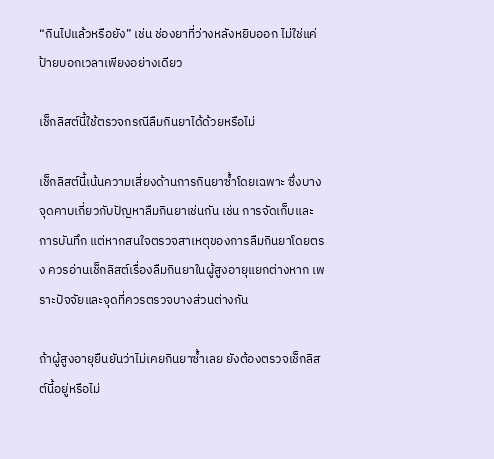“กินไปแล้วหรือยัง” เช่น ช่องยาที่ว่างหลังหยิบออก ไม่ใช่แค่ป้ายบอกเวลาเพียงอย่างเดียว

เช็กลิสต์นี้ใช้ตรวจกรณีลืมกินยาได้ด้วยหรือไม่

เช็กลิสต์นี้เน้นความเสี่ยงด้านการกินยาซ้ำโดยเฉพาะ ซึ่งบางจุดคาบเกี่ยวกับปัญหาลืมกินยาเช่นกัน เช่น การจัดเก็บและการบันทึก แต่หากสนใจตรวจสาเหตุของการลืมกินยาโดยตรง ควรอ่านเช็กลิสต์เรื่องลืมกินยาในผู้สูงอายุแยกต่างหาก เพราะปัจจัยและจุดที่ควรตรวจบางส่วนต่างกัน

ถ้าผู้สูงอายุยืนยันว่าไม่เคยกินยาซ้ำเลย ยังต้องตรวจเช็กลิสต์นี้อยู่หรือไม่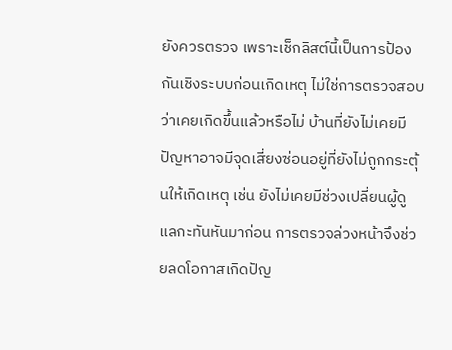ยังควรตรวจ เพราะเช็กลิสต์นี้เป็นการป้องกันเชิงระบบก่อนเกิดเหตุ ไม่ใช่การตรวจสอบว่าเคยเกิดขึ้นแล้วหรือไม่ บ้านที่ยังไม่เคยมีปัญหาอาจมีจุดเสี่ยงซ่อนอยู่ที่ยังไม่ถูกกระตุ้นให้เกิดเหตุ เช่น ยังไม่เคยมีช่วงเปลี่ยนผู้ดูแลกะทันหันมาก่อน การตรวจล่วงหน้าจึงช่วยลดโอกาสเกิดปัญ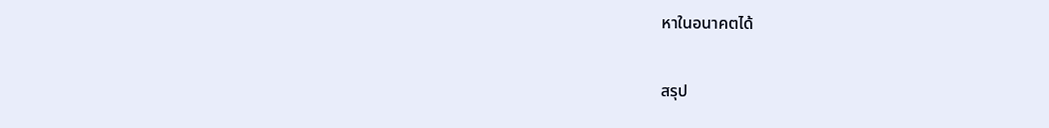หาในอนาคตได้

สรุป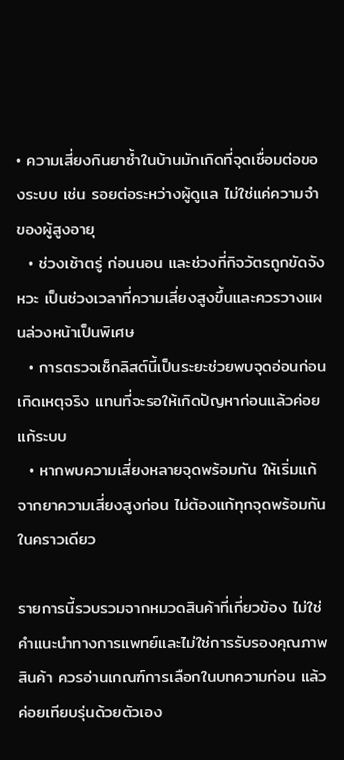• ความเสี่ยงกินยาซ้ำในบ้านมักเกิดที่จุดเชื่อมต่อของระบบ เช่น รอยต่อระหว่างผู้ดูแล ไม่ใช่แค่ความจำของผู้สูงอายุ
  • ช่วงเช้าตรู่ ก่อนนอน และช่วงที่กิจวัตรถูกขัดจังหวะ เป็นช่วงเวลาที่ความเสี่ยงสูงขึ้นและควรวางแผนล่วงหน้าเป็นพิเศษ
  • การตรวจเช็กลิสต์นี้เป็นระยะช่วยพบจุดอ่อนก่อนเกิดเหตุจริง แทนที่จะรอให้เกิดปัญหาก่อนแล้วค่อยแก้ระบบ
  • หากพบความเสี่ยงหลายจุดพร้อมกัน ให้เริ่มแก้จากยาความเสี่ยงสูงก่อน ไม่ต้องแก้ทุกจุดพร้อมกันในคราวเดียว

รายการนี้รวบรวมจากหมวดสินค้าที่เกี่ยวข้อง ไม่ใช่คำแนะนำทางการแพทย์และไม่ใช่การรับรองคุณภาพสินค้า ควรอ่านเกณฑ์การเลือกในบทความก่อน แล้วค่อยเทียบรุ่นด้วยตัวเอง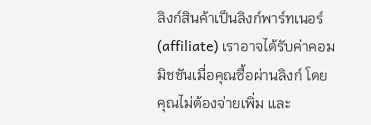ลิงก์สินค้าเป็นลิงก์พาร์ทเนอร์ (affiliate) เราอาจได้รับค่าคอมมิชชันเมื่อคุณซื้อผ่านลิงก์ โดยคุณไม่ต้องจ่ายเพิ่ม และ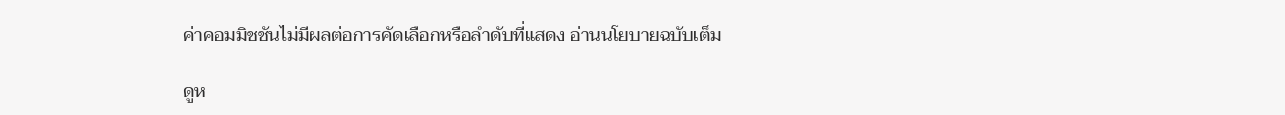ค่าคอมมิชชันไม่มีผลต่อการคัดเลือกหรือลำดับที่แสดง อ่านนโยบายฉบับเต็ม

ดูห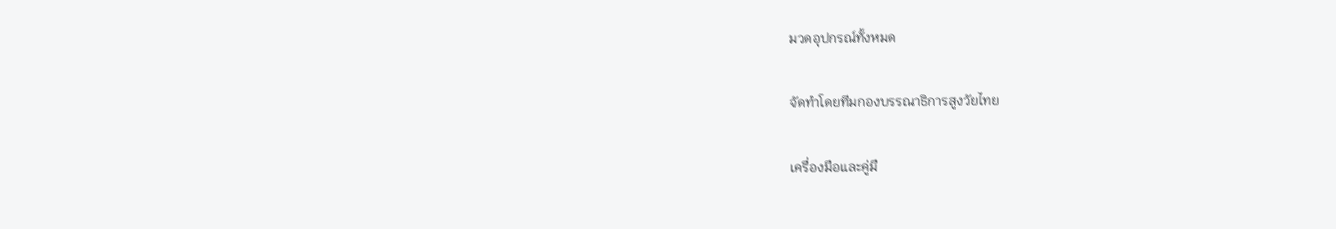มวดอุปกรณ์ทั้งหมด

จัดทำโดยทีมกองบรรณาธิการสูงวัยไทย

เครื่องมือและคู่มื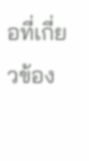อที่เกี่ยวข้อง